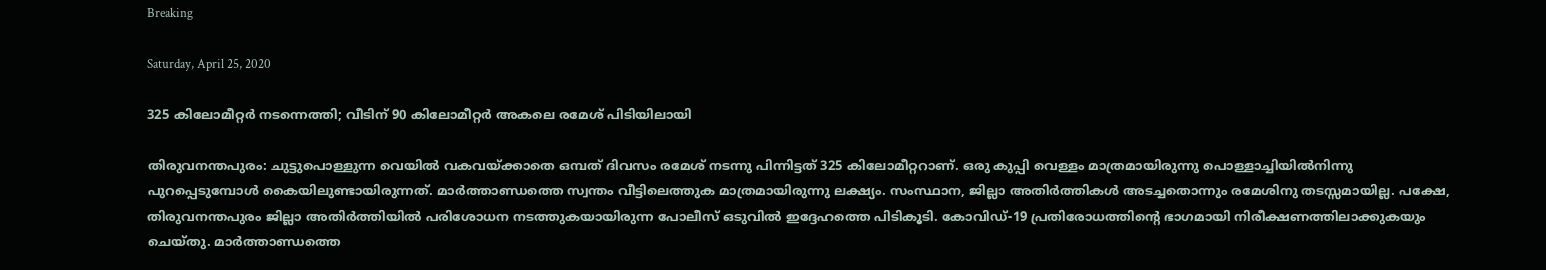Breaking

Saturday, April 25, 2020

325 കിലോമീറ്റർ നടന്നെത്തി; വീടിന് 90 കിലോമീറ്റർ അകലെ രമേശ് പിടിയിലായി

തിരുവനന്തപുരം: ചുട്ടുപൊള്ളുന്ന വെയിൽ വകവയ്ക്കാതെ ഒമ്പത് ദിവസം രമേശ് നടന്നു പിന്നിട്ടത് 325 കിലോമീറ്ററാണ്. ഒരു കുപ്പി വെള്ളം മാത്രമായിരുന്നു പൊള്ളാച്ചിയിൽനിന്നു പുറപ്പെടുമ്പോൾ കൈയിലുണ്ടായിരുന്നത്. മാർത്താണ്ഡത്തെ സ്വന്തം വീട്ടിലെത്തുക മാത്രമായിരുന്നു ലക്ഷ്യം. സംസ്ഥാന, ജില്ലാ അതിർത്തികൾ അടച്ചതൊന്നും രമേശിനു തടസ്സമായില്ല. പക്ഷേ, തിരുവനന്തപുരം ജില്ലാ അതിർത്തിയിൽ പരിശോധന നടത്തുകയായിരുന്ന പോലീസ് ഒടുവിൽ ഇദ്ദേഹത്തെ പിടികൂടി. കോവിഡ്-19 പ്രതിരോധത്തിന്റെ ഭാഗമായി നിരീക്ഷണത്തിലാക്കുകയും ചെയ്തു. മാർത്താണ്ഡത്തെ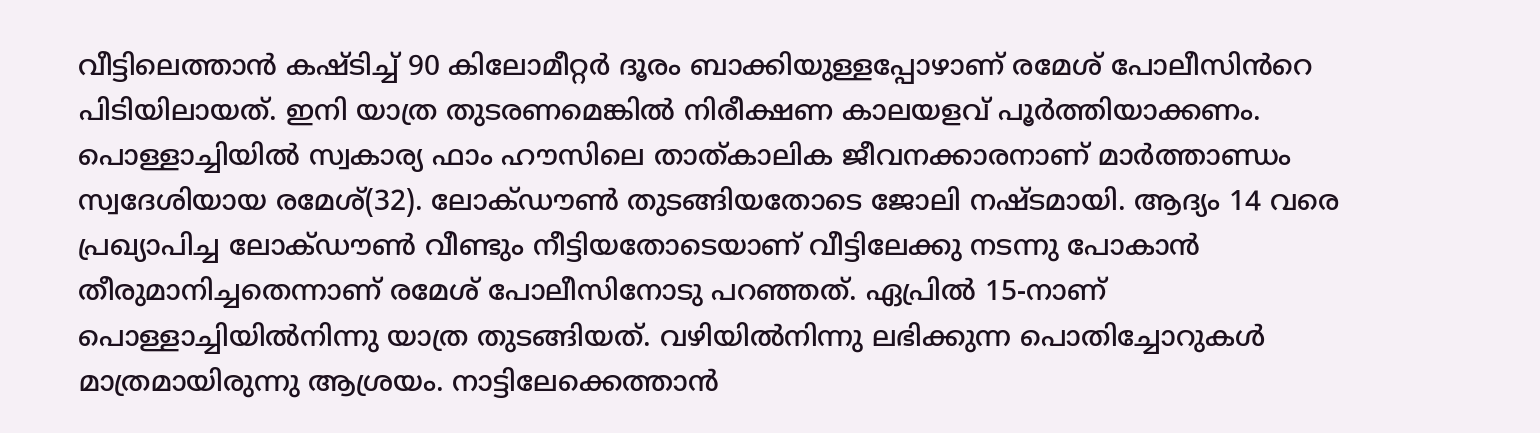വീട്ടിലെത്താൻ കഷ്ടിച്ച് 90 കിലോമീറ്റർ ദൂരം ബാക്കിയുള്ളപ്പോഴാണ് രമേശ് പോലീസിൻറെ പിടിയിലായത്. ഇനി യാത്ര തുടരണമെങ്കിൽ നിരീക്ഷണ കാലയളവ് പൂർത്തിയാക്കണം. പൊള്ളാച്ചിയിൽ സ്വകാര്യ ഫാം ഹൗസിലെ താത്കാലിക ജീവനക്കാരനാണ് മാർത്താണ്ഡം സ്വദേശിയായ രമേശ്(32). ലോക്ഡൗൺ തുടങ്ങിയതോടെ ജോലി നഷ്ടമായി. ആദ്യം 14 വരെ പ്രഖ്യാപിച്ച ലോക്ഡൗൺ വീണ്ടും നീട്ടിയതോടെയാണ് വീട്ടിലേക്കു നടന്നു പോകാൻ തീരുമാനിച്ചതെന്നാണ് രമേശ് പോലീസിനോടു പറഞ്ഞത്. ഏപ്രിൽ 15-നാണ് പൊള്ളാച്ചിയിൽനിന്നു യാത്ര തുടങ്ങിയത്. വഴിയിൽനിന്നു ലഭിക്കുന്ന പൊതിച്ചോറുകൾ മാത്രമായിരുന്നു ആശ്രയം. നാട്ടിലേക്കെത്താൻ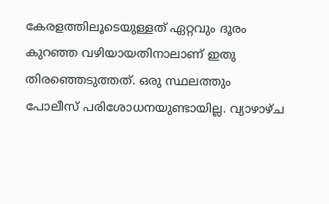കേരളത്തിലൂടെയുള്ളത് ഏറ്റവും ദൂരം കുറഞ്ഞ വഴിയായതിനാലാണ് ഇതു തിരഞ്ഞെടുത്തത്. ഒരു സ്ഥലത്തും പോലീസ് പരിശോധനയുണ്ടായില്ല. വ്യാഴാഴ്ച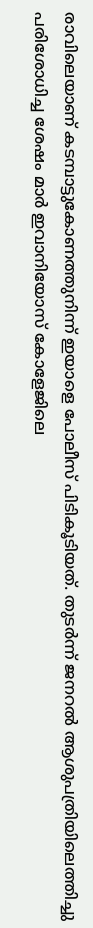രാവിലെയാണ് കടമ്പാട്ടുകോണത്തുനിന്ന് ഇയാളെ പോലീസ് പിടികൂടിയത്. തുടർന്ന് ജനറൽ ആശുപത്രിയിലെത്തിച്ചു പരിശോധിച്ച ശേഷം മാർ ഇവാനിയോസ് കോളേജിലെ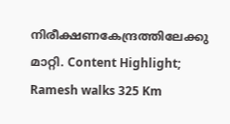നിരീക്ഷണകേന്ദ്രത്തിലേക്കു മാറ്റി. Content Highlight; Ramesh walks 325 Km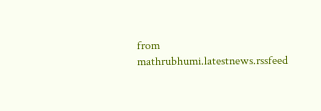from mathrubhumi.latestnews.rssfeed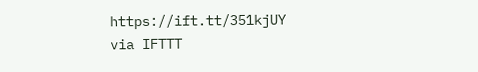https://ift.tt/351kjUY
via IFTTT